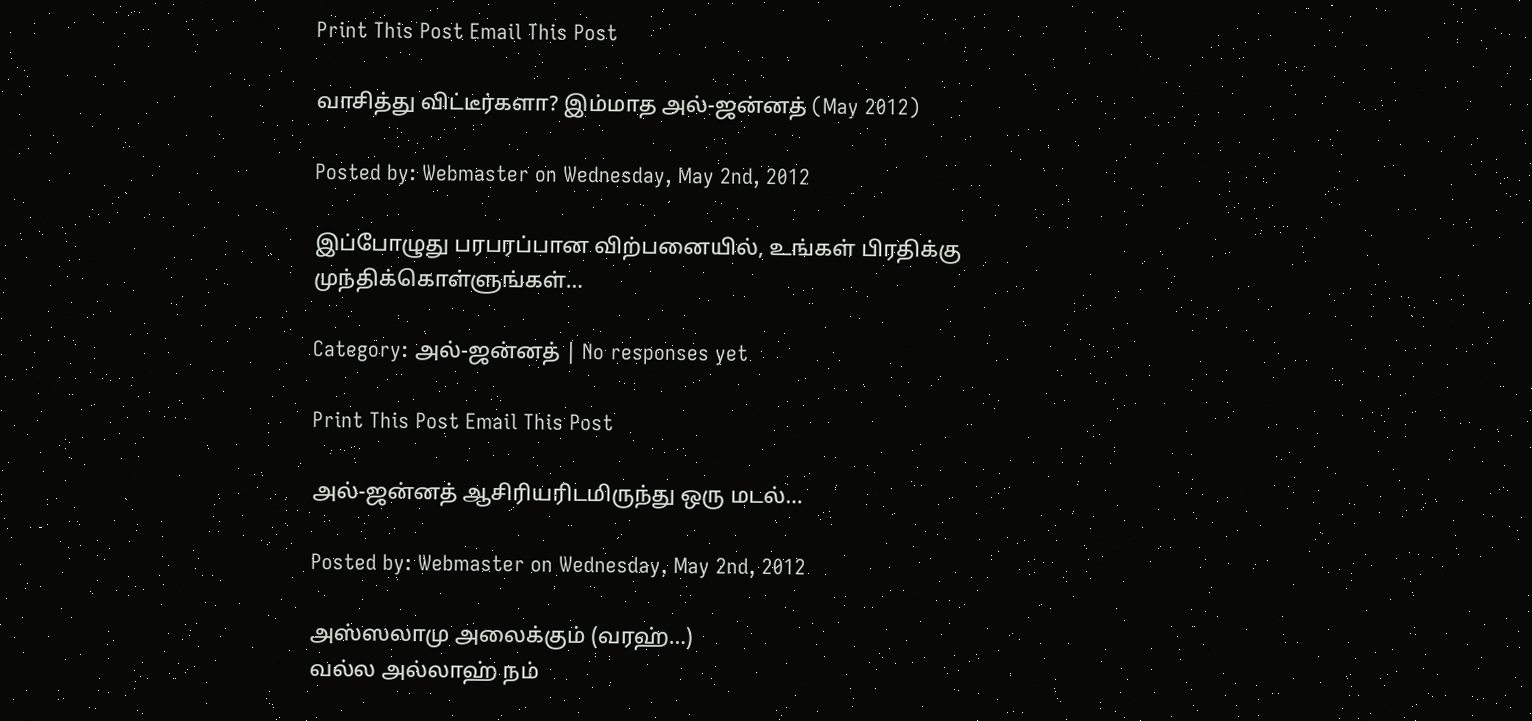Print This Post Email This Post

வாசித்து விட்டீர்களா? இம்மாத அல்-ஜன்னத் (May 2012)

Posted by: Webmaster on Wednesday, May 2nd, 2012

இப்போழுது பரபரப்பான விற்பனையில், உங்கள் பிரதிக்கு முந்திக்கொள்ளுங்கள்…

Category: அல்-ஜன்னத் | No responses yet

Print This Post Email This Post

அல்-ஜன்னத் ஆசிரியரிடமிருந்து ஒரு மடல்…

Posted by: Webmaster on Wednesday, May 2nd, 2012

அஸ்ஸலாமு அலைக்கும் (வரஹ்…)
வல்ல அல்லாஹ் நம்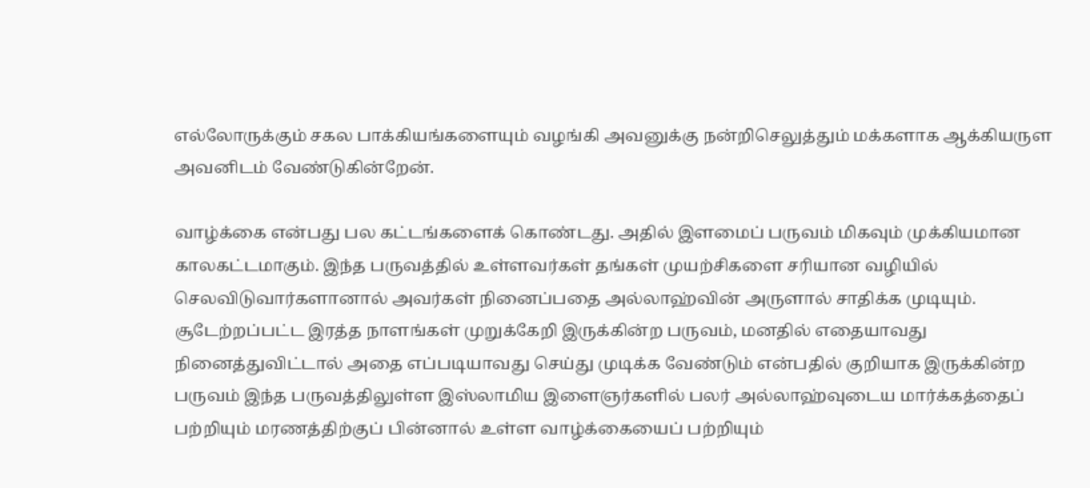எல்லோருக்கும் சகல பாக்கியங்களையும் வழங்கி அவனுக்கு நன்றிசெலுத்தும் மக்களாக ஆக்கியருள அவனிடம் வேண்டுகின்றேன்.

வாழ்க்கை என்பது பல கட்டங்களைக் கொண்டது. அதில் இளமைப் பருவம் மிகவும் முக்கியமான காலகட்டமாகும். இந்த பருவத்தில் உள்ளவர்கள் தங்கள் முயற்சிகளை சரியான வழியில் செலவிடுவார்களானால் அவர்கள் நினைப்பதை அல்லாஹ்வின் அருளால் சாதிக்க முடியும். சூடேற்றப்பட்ட இரத்த நாளங்கள் முறுக்கேறி இருக்கின்ற பருவம், மனதில் எதையாவது நினைத்துவிட்டால் அதை எப்படியாவது செய்து முடிக்க வேண்டும் என்பதில் குறியாக இருக்கின்ற பருவம் இந்த பருவத்திலுள்ள இஸ்லாமிய இளைஞர்களில் பலர் அல்லாஹ்வுடைய மார்க்கத்தைப் பற்றியும் மரணத்திற்குப் பின்னால் உள்ள வாழ்க்கையைப் பற்றியும்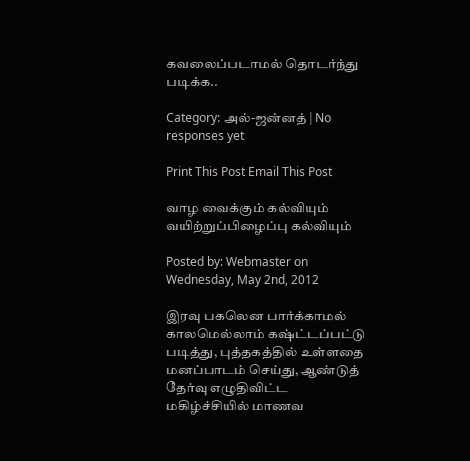கவலைப்படாமல் தொடர்ந்து படிக்க..

Category: அல்-ஜன்னத் | No responses yet

Print This Post Email This Post

வாழ வைக்கும் கல்வியும் வயிற்றுப்பிழைப்பு கல்வியும்

Posted by: Webmaster on Wednesday, May 2nd, 2012

இரவு பகலென பார்க்காமல் காலமெல்லாம் கஷ்ட்டப்பட்டு படித்து, புத்தகத்தில் உள்ளதை மனப்பாடம் செய்து, ஆண்டுத் தேர்வு எழுதிவிட்ட மகிழ்ச்சியில் மாணவ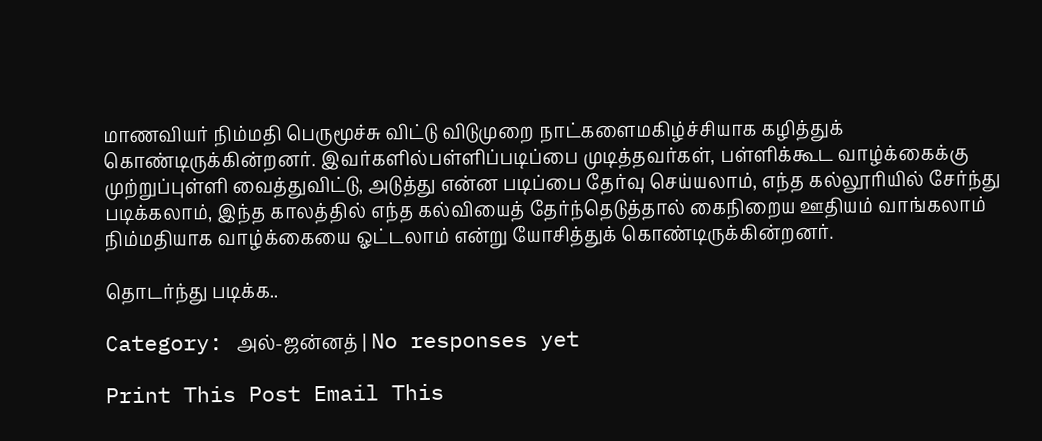மாணவியர் நிம்மதி பெருமூச்சு விட்டு விடுமுறை நாட்களைமகிழ்ச்சியாக கழித்துக் கொண்டிருக்கின்றனர். இவர்களில்பள்ளிப்படிப்பை முடித்தவர்கள், பள்ளிக்கூட வாழ்க்கைக்கு முற்றுப்புள்ளி வைத்துவிட்டு, அடுத்து என்ன படிப்பை தேர்வு செய்யலாம், எந்த கல்லூரியில் சேர்ந்து படிக்கலாம், இந்த காலத்தில் எந்த கல்வியைத் தேர்ந்தெடுத்தால் கைநிறைய ஊதியம் வாங்கலாம் நிம்மதியாக வாழ்க்கையை ஓட்டலாம் என்று யோசித்துக் கொண்டிருக்கின்றனர்.

தொடர்ந்து படிக்க..

Category: அல்-ஜன்னத் | No responses yet

Print This Post Email This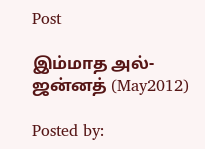Post

இம்மாத அல்-ஜன்னத் (May2012)

Posted by: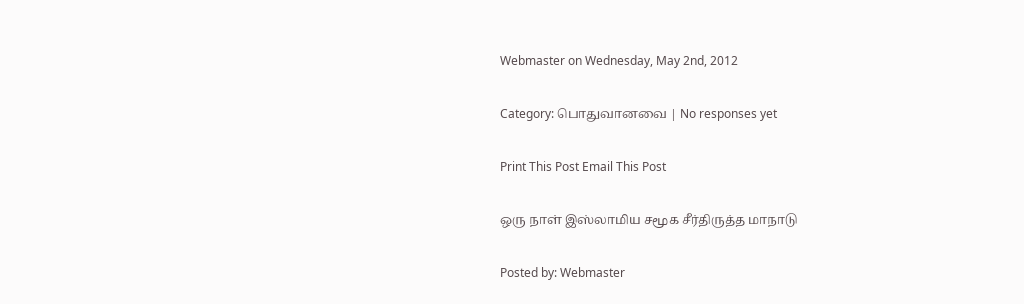Webmaster on Wednesday, May 2nd, 2012

Category: பொதுவானவை | No responses yet

Print This Post Email This Post

ஒரு நாள் இஸ்லாமிய சமூக சீர்திருத்த மாநாடு

Posted by: Webmaster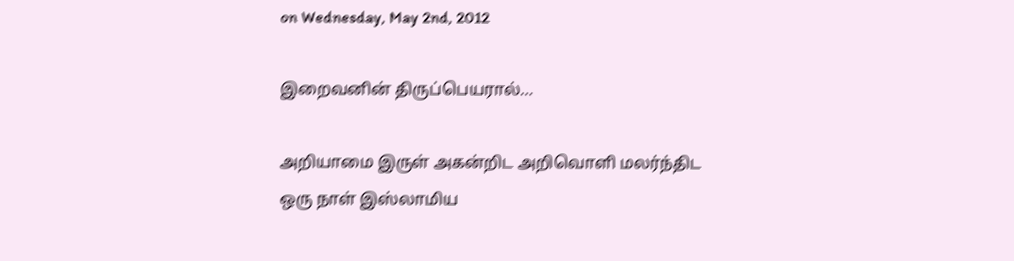on Wednesday, May 2nd, 2012

இறைவனின் திருப்பெயரால்…

அறியாமை இருள் அகன்றிட அறிவொளி மலர்ந்திட
ஒரு நாள் இஸ்லாமிய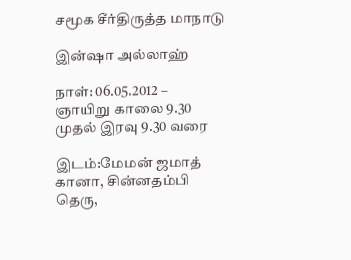சமூக சீர்திருத்த மாநாடு

இன்ஷா அல்லாஹ்

நாள்: 06.05.2012 – ஞாயிறு காலை 9.30 முதல் இரவு 9.30 வரை

இடம்:மேமன் ஜமாத் கானா, சின்னதம்பி தெரு,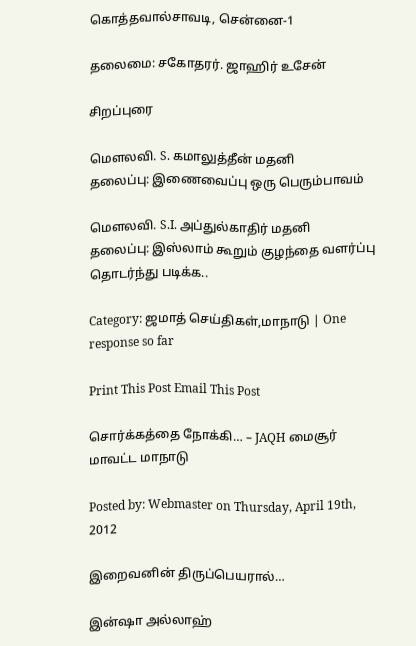கொத்தவால்சாவடி, சென்னை-1

தலைமை: சகோதரர். ஜாஹிர் உசேன்

சிறப்புரை

மௌலவி. S. கமாலுத்தீன் மதனி
தலைப்பு: இணைவைப்பு ஒரு பெரும்பாவம்

மௌலவி. S.I. அப்துல்காதிர் மதனி
தலைப்பு: இஸ்லாம் கூறும் குழந்தை வளர்ப்பு
தொடர்ந்து படிக்க..

Category: ஜமாத் செய்திகள்,மாநாடு | One response so far

Print This Post Email This Post

சொர்க்கத்தை நோக்கி… – JAQH மைசூர் மாவட்ட மாநாடு

Posted by: Webmaster on Thursday, April 19th, 2012

இறைவனின் திருப்பெயரால்…

இன்ஷா அல்லாஹ்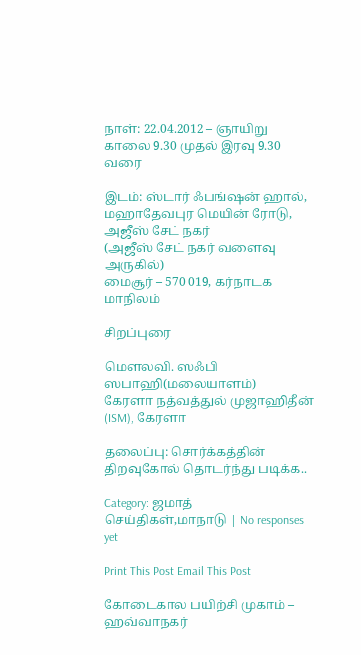நாள்: 22.04.2012 – ஞாயிறு காலை 9.30 முதல் இரவு 9.30 வரை

இடம்: ஸ்டார் ஃபங்ஷன் ஹால், மஹாதேவபுர மெயின் ரோடு, அஜீஸ் சேட் நகர்
(அஜீஸ் சேட் நகர் வளைவு அருகில்)
மைசூர் – 570 019, கர்நாடக மாநிலம்

சிறப்புரை

மௌலவி. ஸஃபி ஸபாஹி(மலையாளம்)
கேரளா நத்வத்துல் முஜாஹிதீன் (ISM), கேரளா

தலைப்பு: சொர்க்கத்தின் திறவுகோல் தொடர்ந்து படிக்க..

Category: ஜமாத் செய்திகள்,மாநாடு | No responses yet

Print This Post Email This Post

கோடைகால பயிற்சி முகாம் – ஹவ்வாநகர்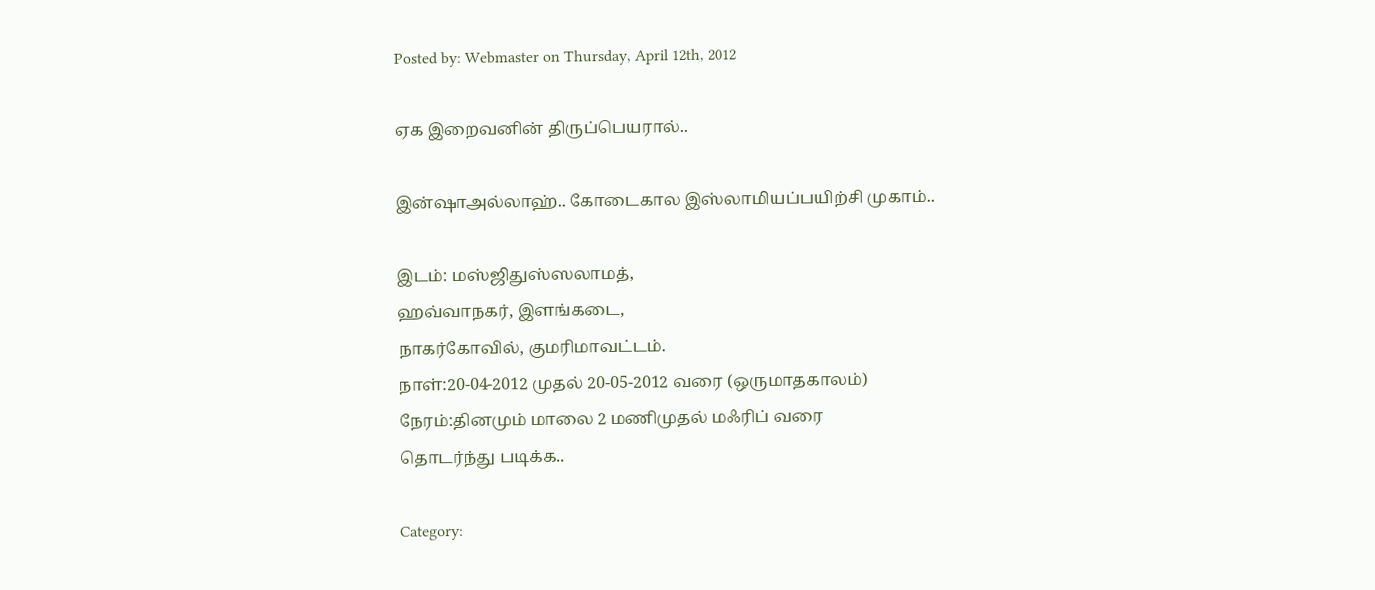Posted by: Webmaster on Thursday, April 12th, 2012

ஏக இறைவனின் திருப்பெயரால்..

இன்ஷாஅல்லாஹ்.. கோடைகால இஸ்லாமியப்பயிற்சி முகாம்..

இடம்: மஸ்ஜிதுஸ்ஸலாமத்,
ஹவ்வாநகர், இளங்கடை,
நாகர்கோவில், குமரிமாவட்டம்.
நாள்:20-04-2012 முதல் 20-05-2012 வரை (ஒருமாதகாலம்)
நேரம்:தினமும் மாலை 2 மணிமுதல் மஃரிப் வரை
தொடர்ந்து படிக்க..

Category: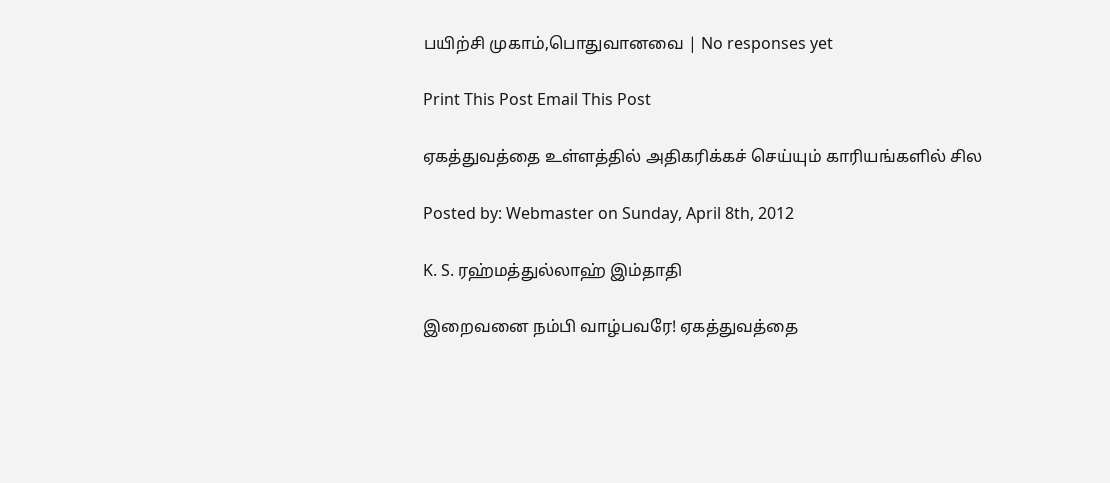பயிற்சி முகாம்,பொதுவானவை | No responses yet

Print This Post Email This Post

ஏகத்துவத்தை உள்ளத்தில் அதிகரிக்கச் செய்யும் காரியங்களில் சில

Posted by: Webmaster on Sunday, April 8th, 2012

K. S. ரஹ்மத்துல்லாஹ் இம்தாதி

இறைவனை நம்பி வாழ்பவரே! ஏகத்துவத்தை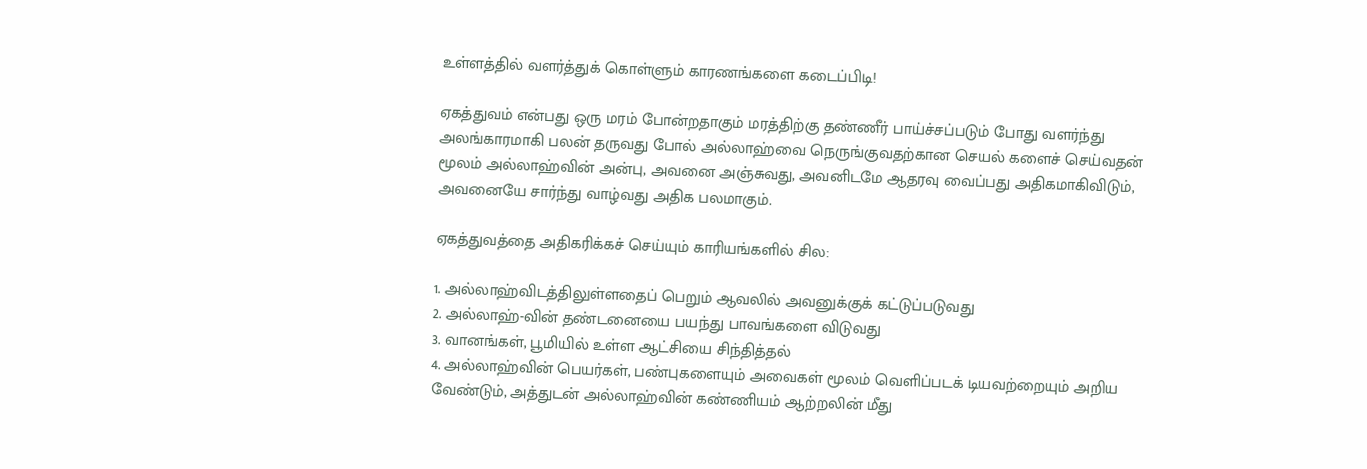உள்ளத்தில் வளர்த்துக் கொள்ளும் காரணங்களை கடைப்பிடி!

ஏகத்துவம் என்பது ஒரு மரம் போன்றதாகும் மரத்திற்கு தண்ணீர் பாய்ச்சப்படும் போது வளர்ந்து அலங்காரமாகி பலன் தருவது போல் அல்லாஹ்வை நெருங்குவதற்கான செயல் களைச் செய்வதன் மூலம் அல்லாஹ்வின் அன்பு, அவனை அஞ்சுவது, அவனிடமே ஆதரவு வைப்பது அதிகமாகிவிடும், அவனையே சார்ந்து வாழ்வது அதிக பலமாகும்.

ஏகத்துவத்தை அதிகரிக்கச் செய்யும் காரியங்களில் சில:

1. அல்லாஹ்விடத்திலுள்ளதைப் பெறும் ஆவலில் அவனுக்குக் கட்டுப்படுவது
2. அல்லாஹ்-வின் தண்டனையை பயந்து பாவங்களை விடுவது
3. வானங்கள், பூமியில் உள்ள ஆட்சியை சிந்தித்தல்
4. அல்லாஹ்வின் பெயர்கள், பண்புகளையும் அவைகள் மூலம் வெளிப்படக் டியவற்றையும் அறிய வேண்டும், அத்துடன் அல்லாஹ்வின் கண்ணியம் ஆற்றலின் மீது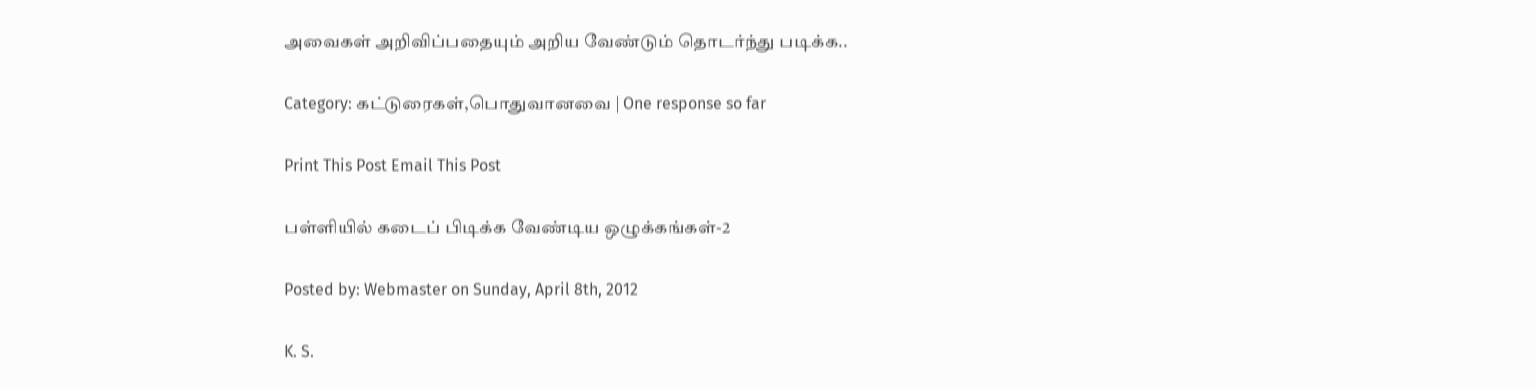அவைகள் அறிவிப்பதையும் அறிய வேண்டும் தொடர்ந்து படிக்க..

Category: கட்டுரைகள்,பொதுவானவை | One response so far

Print This Post Email This Post

பள்ளியில் கடைப் பிடிக்க வேண்டிய ஒழுக்கங்கள்-2

Posted by: Webmaster on Sunday, April 8th, 2012

K. S.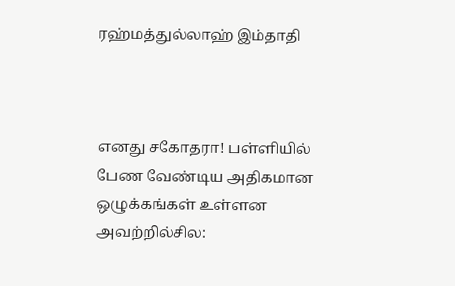ரஹ்மத்துல்லாஹ் இம்தாதி



எனது சகோதரா! பள்ளியில் பேண வேண்டிய அதிகமான ஒழுக்கங்கள் உள்ளன அவற்றில்சில: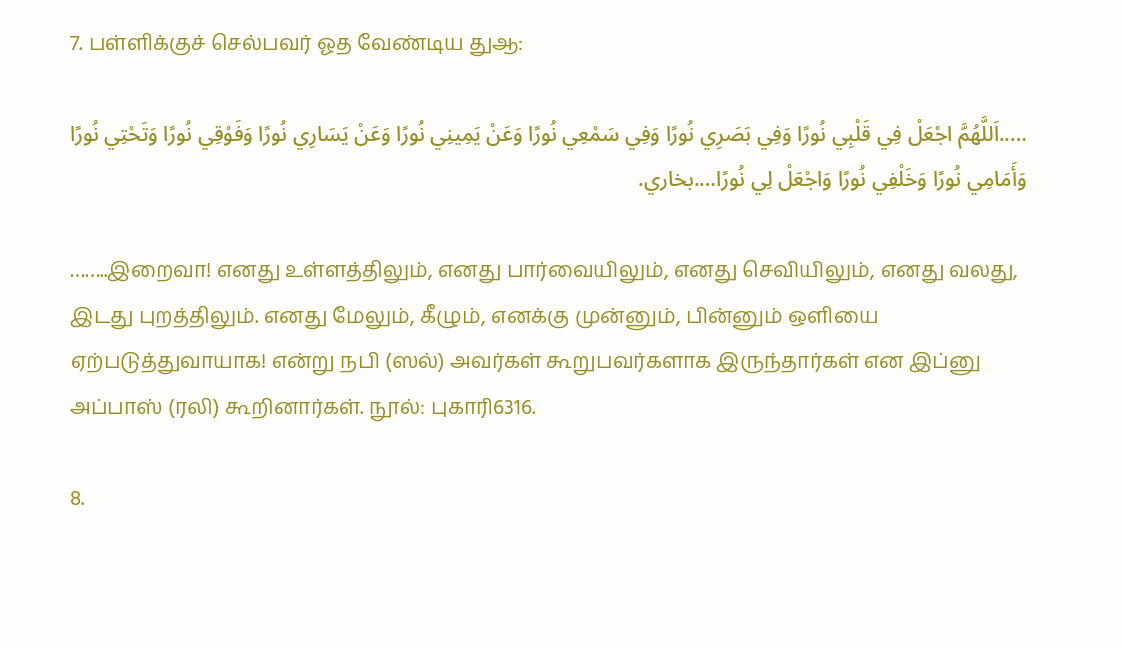7. பள்ளிக்குச் செல்பவர் ஓத வேண்டிய துஆ:

…..اَللَّهُمَّ اجْعَلْ فِي قَلْبِي نُورًا وَفِي بَصَرِي نُورًا وَفِي سَمْعِي نُورًا وَعَنْ يَمِينِي نُورًا وَعَنْ يَسَارِي نُورًا وَفَوْقِي نُورًا وَتَحْتِي نُورًا وَأَمَامِي نُورًا وَخَلْفِي نُورًا وَاجْعَلْ لِي نُورًا….بخاري.

……..இறைவா! எனது உள்ளத்திலும், எனது பார்வையிலும், எனது செவியிலும், எனது வலது, இடது புறத்திலும். எனது மேலும், கீழும், எனக்கு முன்னும், பின்னும் ஒளியை ஏற்படுத்துவாயாக! என்று நபி (ஸல்) அவர்கள் கூறுபவர்களாக இருந்தார்கள் என இப்னு அப்பாஸ் (ரலி) கூறினார்கள். நூல்: புகாரி6316.

8.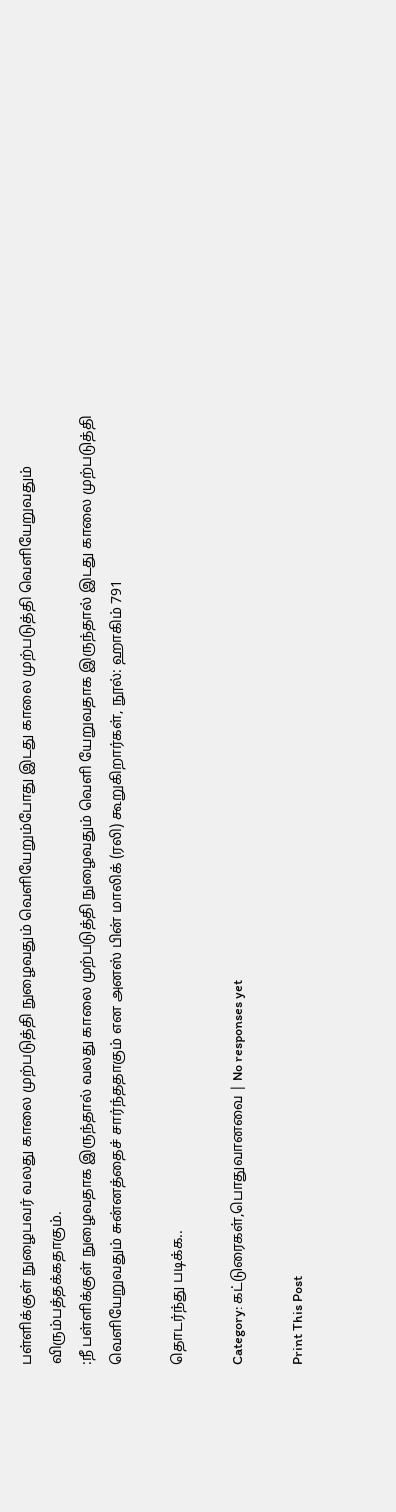பள்ளிக்குள் நுழைபவர் வலது காலை முற்படுத்தி நுழைவதும் வெளியேறும்போது இடது காலை முற்படுத்தி வெளியேறுவதும் விரும்பத்தக்கதாகும்.
:நீ பள்ளிக்குள் நுழைவதாக இருந்தால் வலது காலை முற்படுத்தி நுழைவதும் வெளி யேறுவதாக இருந்தால் இடது காலை முற்படுத்தி வெளியேறுவதும் சுன்னத்தைச் சார்ந்ததாகும் என அனஸ் பின் மாலிக் (ரலி) கூறுகிறார்கள், நூல்: ஹாகிம் 791

தொடர்ந்து படிக்க..

Category: கட்டுரைகள்,பொதுவானவை | No responses yet

Print This Post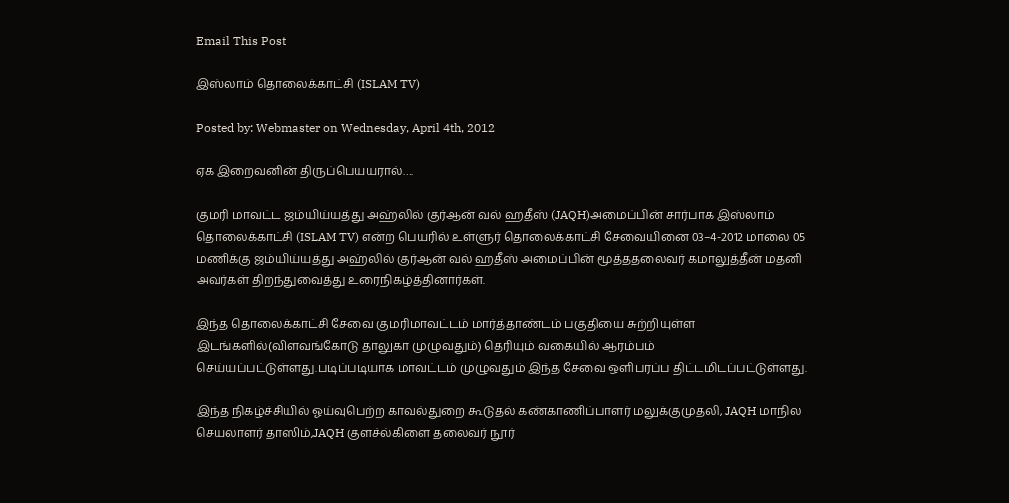Email This Post

இஸ்லாம் தொலைக்காட்சி (ISLAM TV)

Posted by: Webmaster on Wednesday, April 4th, 2012

ஏக இறைவனின் திருப்பெயயரால்….

குமரி மாவட்ட ஜம்யிய்யத்து அஹ்லில் குர்ஆன் வல் ஹதீஸ் (JAQH)அமைப்பின் சார்பாக இஸ்லாம் தொலைக்காட்சி (ISLAM TV) என்ற பெயரில் உள்ளுர் தொலைக்காட்சி சேவையினை 03–4-2012 மாலை 05 மணிக்கு ஜம்யிய்யத்து அஹ்லில் குர்ஆன் வல் ஹதீஸ் அமைப்பின் மூத்ததலைவர் கமாலுத்தீன் மதனி அவர்கள் திறந்துவைத்து உரைநிகழ்த்தினார்கள்.

இந்த தொலைக்காட்சி சேவை குமரிமாவட்டம் மார்த்தாண்டம் பகுதியை சுற்றியுள்ள இடங்களில்(விளவங்கோடு தாலுகா முழுவதும்) தெரியும் வகையில் ஆரம்பம் செய்யப்பட்டுள்ளது.படிப்படியாக மாவட்டம் முழுவதும் இந்த சேவை ஒளிபரப்ப திட்டமிடப்பட்டுள்ளது.

இந்த நிகழ்ச்சியில் ஓய்வுபெற்ற காவல்துறை கூடுதல் கண்காணிப்பாளர் மலுக்குமுதலி, JAQH மாநில செயலாளர் தாஸிம்,JAQH குளச்ல்கிளை தலைவர் நூர்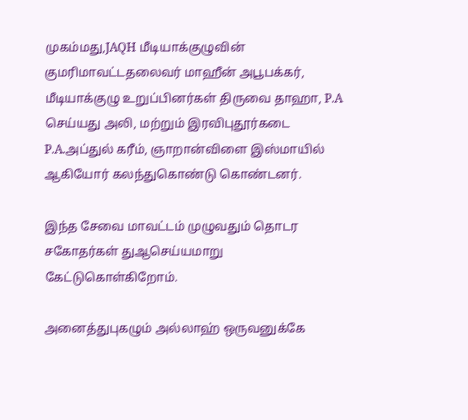முகம்மது,JAQH மீடியாக்குழுவின் குமரிமாவட்டதலைவர் மாஹீன் அபூபக்கர், மீடியாக்குழு உறுப்பினர்கள் திருவை தாஹா, P.A செய்யது அலி, மற்றும் இரவிபுதூர்கடை P.A.அப்துல் கரீம், ஞாறான்விளை இஸ்மாயில் ஆகியோர் கலந்துகொண்டு கொண்டனர்.

இந்த சேவை மாவட்டம் முழுவதும் தொடர சகோதர்கள் துஆசெய்யமாறு கேட்டுகொள்கிறோம்.

அனைத்துபுகழும் அல்லாஹ் ஒருவனுக்கே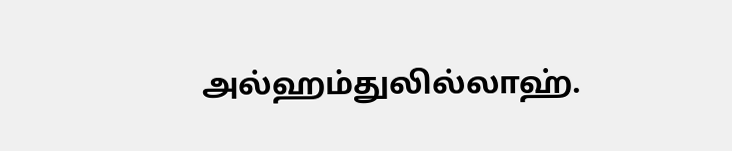அல்ஹம்துலில்லாஹ்.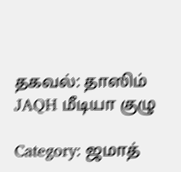தகவல்: தாஸிம் JAQH மீடியா குழு

Category: ஜமாத்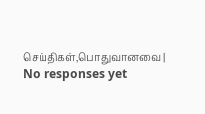செய்திகள்,பொதுவானவை | No responses yet